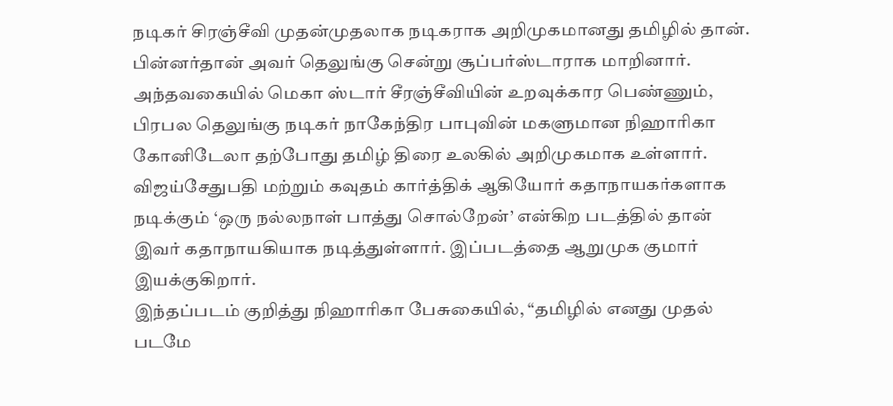நடிகர் சிரஞ்சீவி முதன்முதலாக நடிகராக அறிமுகமானது தமிழில் தான். பின்னர்தான் அவர் தெலுங்கு சென்று சூப்பர்ஸ்டாராக மாறினார். அந்தவகையில் மெகா ஸ்டார் சீரஞ்சீவியின் உறவுக்கார பெண்ணும், பிரபல தெலுங்கு நடிகர் நாகேந்திர பாபுவின் மகளுமான நிஹாரிகா கோனிடேலா தற்போது தமிழ் திரை உலகில் அறிமுகமாக உள்ளார்.
விஜய்சேதுபதி மற்றும் கவுதம் கார்த்திக் ஆகியோர் கதாநாயகர்களாக நடிக்கும் ‘ஒரு நல்லநாள் பாத்து சொல்றேன்’ என்கிற படத்தில் தான் இவர் கதாநாயகியாக நடித்துள்ளார். இப்படத்தை ஆறுமுக குமார் இயக்குகிறார்.
இந்தப்படம் குறித்து நிஹாரிகா பேசுகையில், “தமிழில் எனது முதல் படமே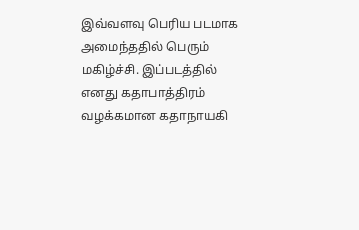இவ்வளவு பெரிய படமாக அமைந்ததில் பெரும் மகிழ்ச்சி. இப்படத்தில் எனது கதாபாத்திரம் வழக்கமான கதாநாயகி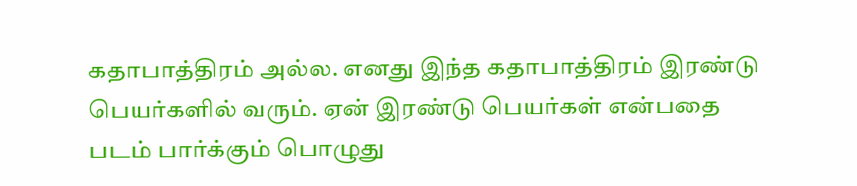கதாபாத்திரம் அல்ல. எனது இந்த கதாபாத்திரம் இரண்டு பெயர்களில் வரும். ஏன் இரண்டு பெயர்கள் என்பதை படம் பார்க்கும் பொழுது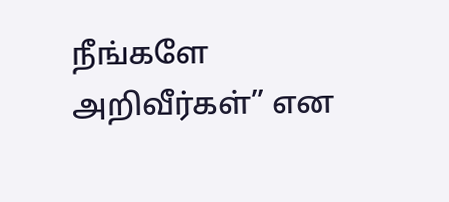நீங்களே அறிவீர்கள்” என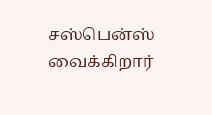சஸ்பென்ஸ் வைக்கிறார்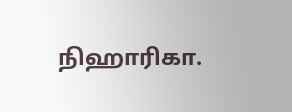நிஹாரிகா.